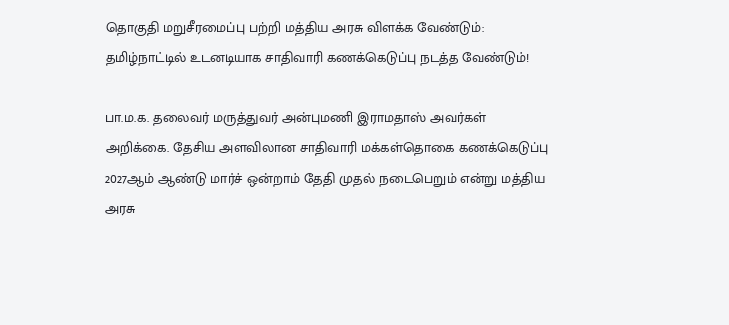தொகுதி மறுசீரமைப்பு பற்றி மத்திய அரசு விளக்க வேண்டும்: தமிழ்நாட்டில் உடனடியாக சாதிவாரி கணக்கெடுப்பு நடத்த வேண்டும்!

பா.ம.க. தலைவர் மருத்துவர் அன்புமணி இராமதாஸ் அவர்கள் அறிக்கை. தேசிய அளவிலான சாதிவாரி மக்கள்தொகை கணக்கெடுப்பு 2027ஆம் ஆண்டு மார்ச் ஒன்றாம் தேதி முதல் நடைபெறும் என்று மத்திய அரசு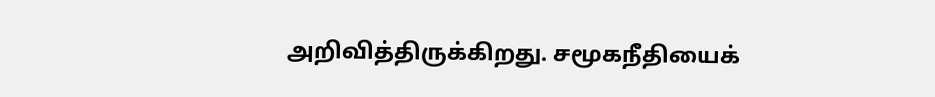அறிவித்திருக்கிறது. சமூகநீதியைக்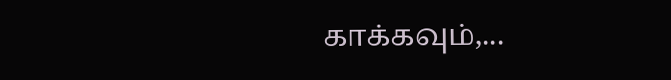காக்கவும்,...